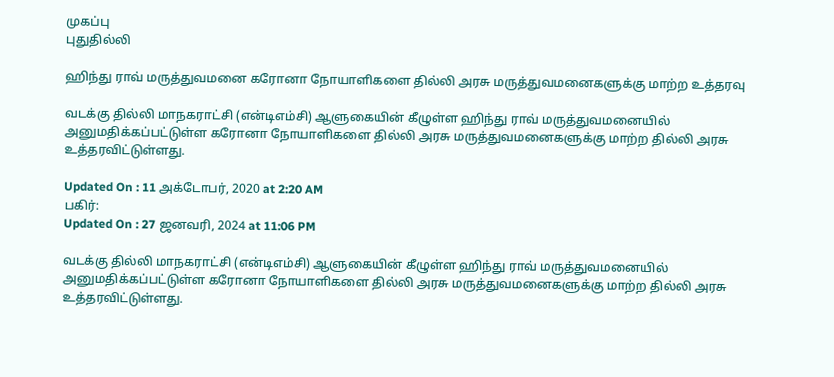முகப்பு
புதுதில்லி

ஹிந்து ராவ் மருத்துவமனை கரோனா நோயாளிகளை தில்லி அரசு மருத்துவமனைகளுக்கு மாற்ற உத்தரவு

வடக்கு தில்லி மாநகராட்சி (என்டிஎம்சி) ஆளுகையின் கீழுள்ள ஹிந்து ராவ் மருத்துவமனையில் அனுமதிக்கப்பட்டுள்ள கரோனா நோயாளிகளை தில்லி அரசு மருத்துவமனைகளுக்கு மாற்ற தில்லி அரசு உத்தரவிட்டுள்ளது.

Updated On : 11 அக்டோபர், 2020 at 2:20 AM
பகிர்:
Updated On : 27 ஜனவரி, 2024 at 11:06 PM

வடக்கு தில்லி மாநகராட்சி (என்டிஎம்சி) ஆளுகையின் கீழுள்ள ஹிந்து ராவ் மருத்துவமனையில் அனுமதிக்கப்பட்டுள்ள கரோனா நோயாளிகளை தில்லி அரசு மருத்துவமனைகளுக்கு மாற்ற தில்லி அரசு உத்தரவிட்டுள்ளது.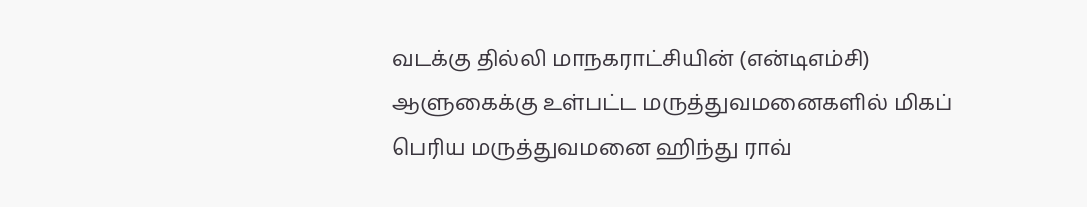வடக்கு தில்லி மாநகராட்சியின் (என்டிஎம்சி) ஆளுகைக்கு உள்பட்ட மருத்துவமனைகளில் மிகப் பெரிய மருத்துவமனை ஹிந்து ராவ்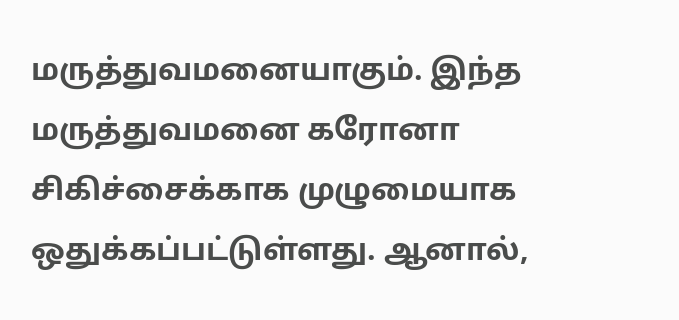மருத்துவமனையாகும். இந்த மருத்துவமனை கரோனா சிகிச்சைக்காக முழுமையாக ஒதுக்கப்பட்டுள்ளது. ஆனால்,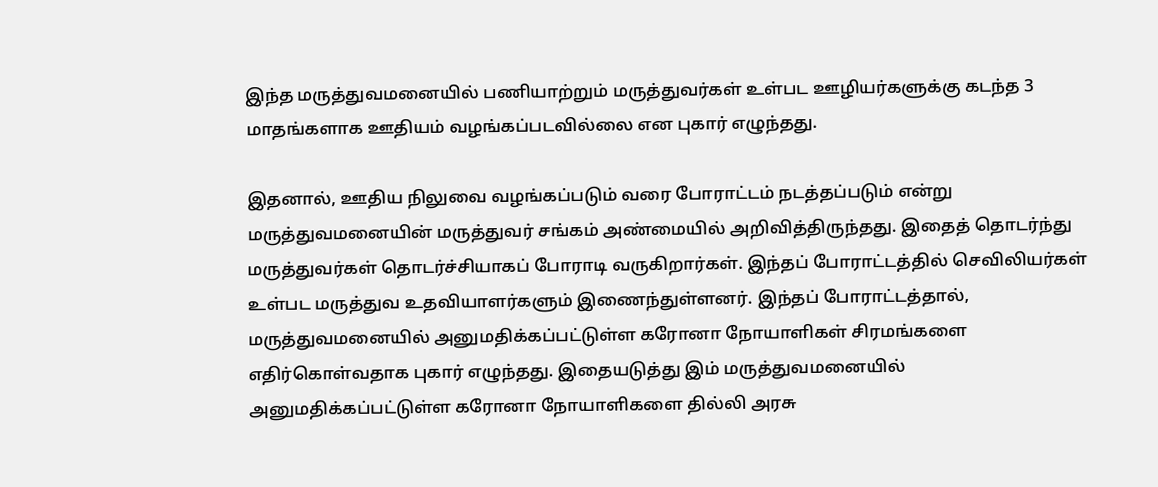இந்த மருத்துவமனையில் பணியாற்றும் மருத்துவர்கள் உள்பட ஊழியர்களுக்கு கடந்த 3 மாதங்களாக ஊதியம் வழங்கப்படவில்லை என புகார் எழுந்தது.

இதனால், ஊதிய நிலுவை வழங்கப்படும் வரை போராட்டம் நடத்தப்படும் என்று மருத்துவமனையின் மருத்துவர் சங்கம் அண்மையில் அறிவித்திருந்தது. இதைத் தொடர்ந்து மருத்துவர்கள் தொடர்ச்சியாகப் போராடி வருகிறார்கள். இந்தப் போராட்டத்தில் செவிலியர்கள் உள்பட மருத்துவ உதவியாளர்களும் இணைந்துள்ளனர். இந்தப் போராட்டத்தால், மருத்துவமனையில் அனுமதிக்கப்பட்டுள்ள கரோனா நோயாளிகள் சிரமங்களை எதிர்கொள்வதாக புகார் எழுந்தது. இதையடுத்து இம் மருத்துவமனையில் அனுமதிக்கப்பட்டுள்ள கரோனா நோயாளிகளை தில்லி அரசு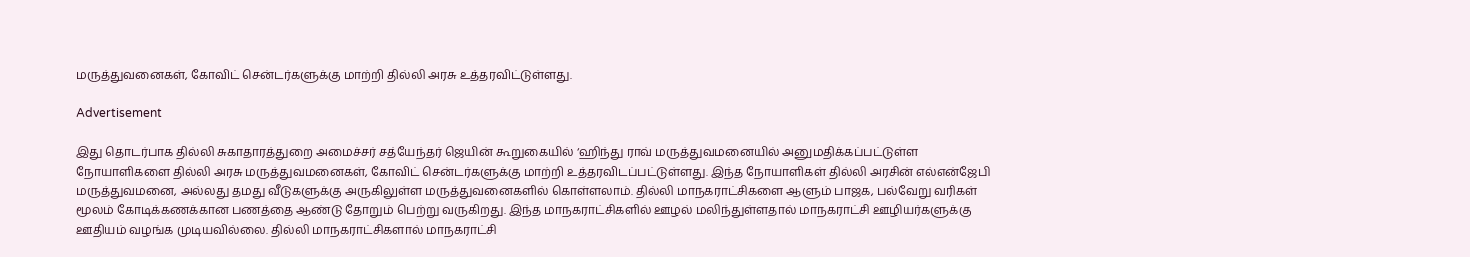மருத்துவனைகள், கோவிட் சென்டர்களுக்கு மாற்றி தில்லி அரசு உத்தரவிட்டுள்ளது.

Advertisement

இது தொடர்பாக தில்லி சுகாதாரத்துறை அமைச்சர் சத்யேந்தர் ஜெயின் கூறுகையில் ‘ஹிந்து ராவ் மருத்துவமனையில் அனுமதிக்கப்பட்டுள்ள நோயாளிகளை தில்லி அரசு மருத்துவமனைகள், கோவிட் சென்டர்களுக்கு மாற்றி உத்தரவிடப்பட்டுள்ளது. இந்த நோயாளிகள் தில்லி அரசின் எல்என்ஜேபி மருத்துவமனை, அல்லது தமது வீடுகளுக்கு அருகிலுள்ள மருத்துவனைகளில் கொள்ளலாம். தில்லி மாநகராட்சிகளை ஆளும் பாஜக, பல்வேறு வரிகள் மூலம் கோடிக்கணக்கான பணத்தை ஆண்டு தோறும் பெற்று வருகிறது. இந்த மாநகராட்சிகளில் ஊழல் மலிந்துள்ளதால் மாநகராட்சி ஊழியர்களுக்கு ஊதியம் வழங்க முடியவில்லை. தில்லி மாநகராட்சிகளால் மாநகராட்சி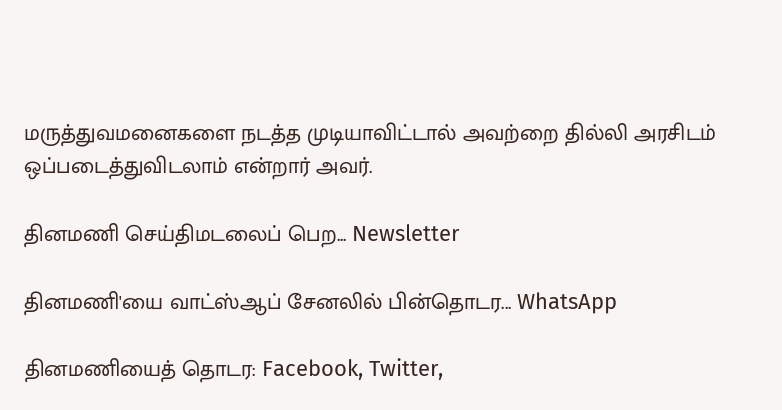மருத்துவமனைகளை நடத்த முடியாவிட்டால் அவற்றை தில்லி அரசிடம் ஒப்படைத்துவிடலாம் என்றார் அவர்.

தினமணி செய்திமடலைப் பெற... Newsletter

தினமணி'யை வாட்ஸ்ஆப் சேனலில் பின்தொடர... WhatsApp

தினமணியைத் தொடர: Facebook, Twitter,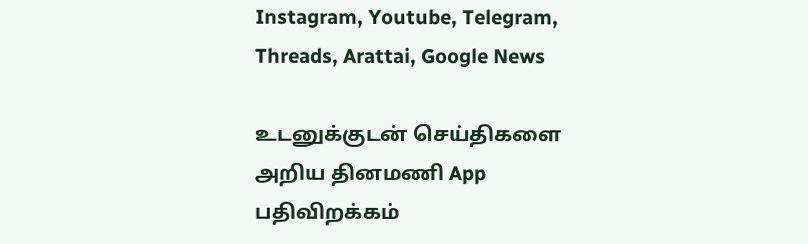Instagram, Youtube, Telegram, Threads, Arattai, Google News

உடனுக்குடன் செய்திகளை அறிய தினமணி App பதிவிறக்கம்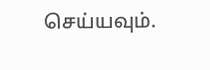செய்யவும்.